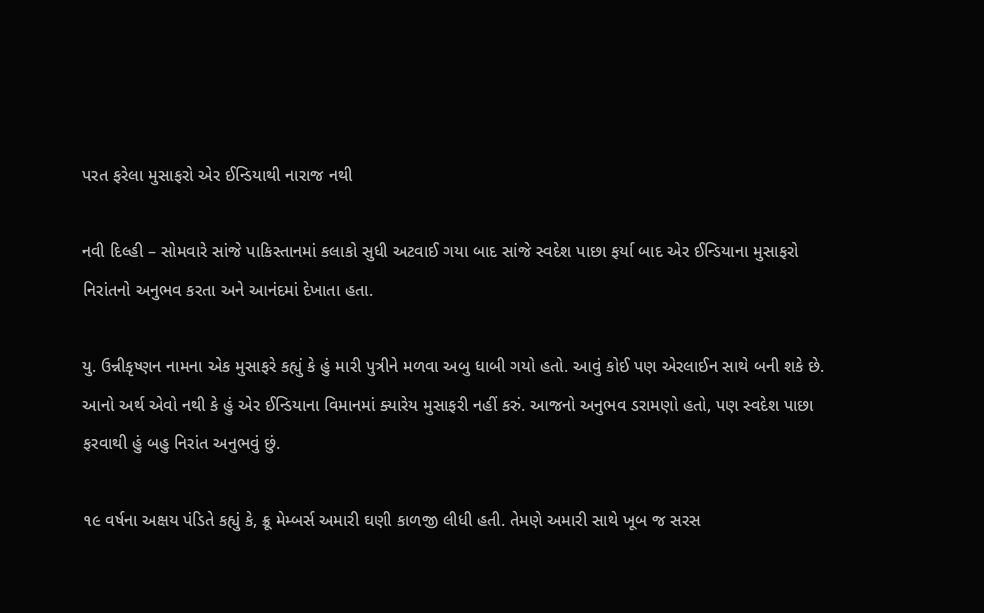પરત ફરેલા મુસાફરો એર ઈન્ડિયાથી નારાજ નથી

નવી દિલ્હી – સોમવારે સાંજે પાકિસ્તાનમાં કલાકો સુધી અટવાઈ ગયા બાદ સાંજે સ્વદેશ પાછા ફર્યા બાદ એર ઈન્ડિયાના મુસાફરો નિરાંતનો અનુભવ કરતા અને આનંદમાં દેખાતા હતા.

યુ. ઉન્નીકૃષ્ણન નામના એક મુસાફરે કહ્યું કે હું મારી પુત્રીને મળવા અબુ ધાબી ગયો હતો. આવું કોઈ પણ એરલાઈન સાથે બની શકે છે. આનો અર્થ એવો નથી કે હું એર ઈન્ડિયાના વિમાનમાં ક્યારેય મુસાફરી નહીં કરું. આજનો અનુભવ ડરામણો હતો, પણ સ્વદેશ પાછા ફરવાથી હું બહુ નિરાંત અનુભવું છું.

૧૯ વર્ષના અક્ષય પંડિતે કહ્યું કે, ક્રૂ મેમ્બર્સ અમારી ઘણી કાળજી લીધી હતી. તેમણે અમારી સાથે ખૂબ જ સરસ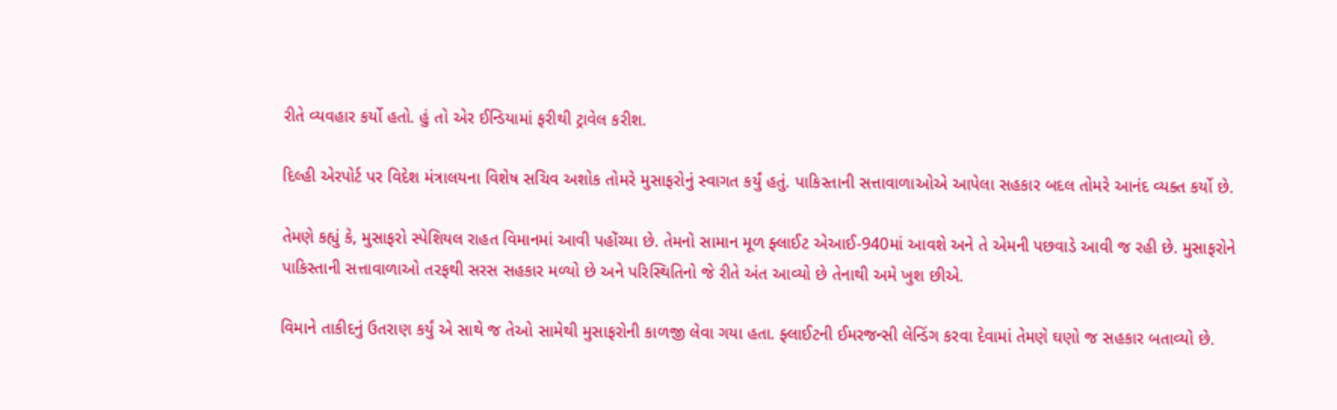રીતે વ્યવહાર કર્યો હતો. હું તો એર ઈન્ડિયામાં ફરીથી ટ્રાવેલ કરીશ.

દિલ્હી એરપોર્ટ પર વિદેશ મંત્રાલયના વિશેષ સચિવ અશોક તોમરે મુસાફરોનું સ્વાગત કર્યું હતું. પાકિસ્તાની સત્તાવાળાઓએ આપેલા સહકાર બદલ તોમરે આનંદ વ્યક્ત કર્યો છે.

તેમણે કહ્યું કે, મુસાફરો સ્પેશિયલ રાહત વિમાનમાં આવી પહોંચ્યા છે. તેમનો સામાન મૂળ ફ્લાઈટ એઆઈ-940માં આવશે અને તે એમની પછવાડે આવી જ રહી છે. મુસાફરોને પાકિસ્તાની સત્તાવાળાઓ તરફથી સરસ સહકાર મળ્યો છે અને પરિસ્થિતિનો જે રીતે અંત આવ્યો છે તેનાથી અમે ખુશ છીએ.

વિમાને તાકીદનું ઉતરાણ કર્યું એ સાથે જ તેઓ સામેથી મુસાફરોની કાળજી લેવા ગયા હતા. ફ્લાઈટની ઈમરજન્સી લેન્ડિંગ કરવા દેવામાં તેમણે ઘણો જ સહકાર બતાવ્યો છે.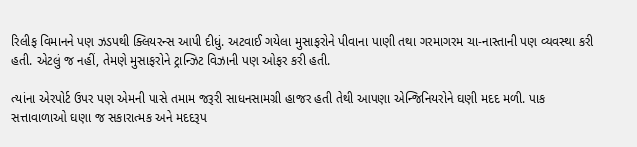રિલીફ વિમાનને પણ ઝડપથી ક્લિયરન્સ આપી દીધું. અટવાઈ ગયેલા મુસાફરોને પીવાના પાણી તથા ગરમાગરમ ચા-નાસ્તાની પણ વ્યવસ્થા કરી હતી. એટલું જ નહીં, તેમણે મુસાફરોને ટ્રાન્ઝિટ વિઝાની પણ ઓફર કરી હતી.

ત્યાંના એરપોર્ટ ઉપર પણ એમની પાસે તમામ જરૂરી સાધનસામગ્રી હાજર હતી તેથી આપણા એન્જિનિયરોને ઘણી મદદ મળી. પાક સત્તાવાળાઓ ઘણા જ સકારાત્મક અને મદદરૂપ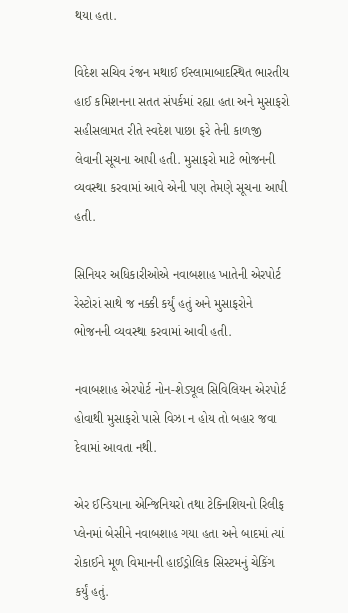થયા હતા.

વિદેશ સચિવ રંજન મથાઈ ઈસ્લામાબાદસ્થિત ભારતીય હાઈ કમિશનના સતત સંપર્કમાં રહ્યા હતા અને મુસાફરો સહીસલામત રીતે સ્વદેશ પાછા ફરે તેની કાળજી લેવાની સૂચના આપી હતી. મુસાફરો માટે ભોજનની વ્યવસ્થા કરવામાં આવે એની પણ તેમણે સૂચના આપી હતી.

સિનિયર અધિકારીઓએ નવાબશાહ ખાતેની એરપોર્ટ રેસ્ટોરાં સાથે જ નક્કી કર્યું હતું અને મુસાફરોને ભોજનની વ્યવસ્થા કરવામાં આવી હતી.

નવાબશાહ એરપોર્ટ નોન-શેડ્યૂલ સિવિલિયન એરપોર્ટ હોવાથી મુસાફરો પાસે વિઝા ન હોય તો બહાર જવા દેવામાં આવતા નથી.

એર ઈન્ડિયાના એન્જિનિયરો તથા ટેક્નિશિયનો રિલીફ પ્લેનમાં બેસીને નવાબશાહ ગયા હતા અને બાદમાં ત્યાં રોકાઈને મૂળ વિમાનની હાઈડ્રોલિક સિસ્ટમનું ચેકિંગ કર્યું હતું.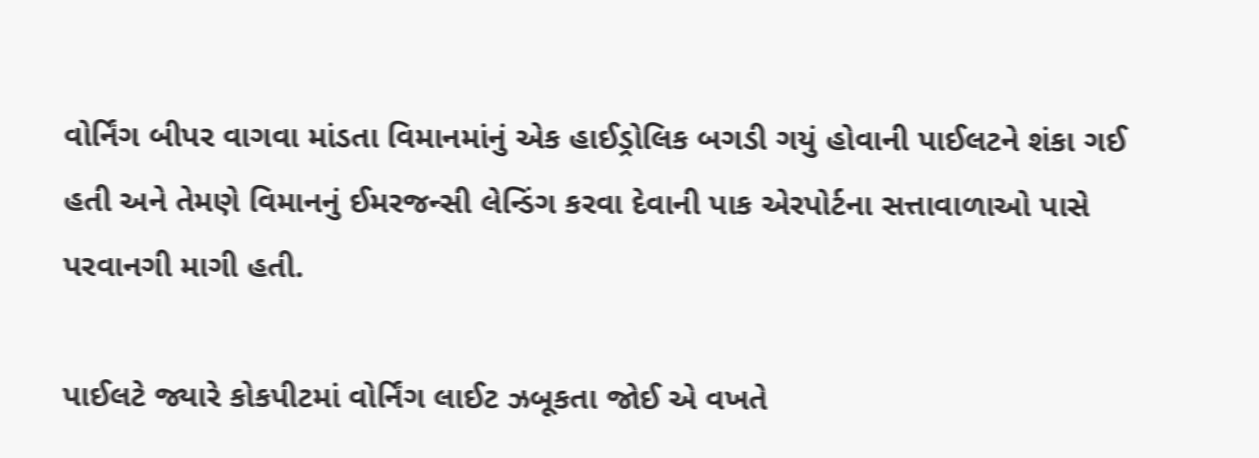વોર્નિંગ બીપર વાગવા માંડતા વિમાનમાંનું એક હાઈડ્રોલિક બગડી ગયું હોવાની પાઈલટને શંકા ગઈ હતી અને તેમણે વિમાનનું ઈમરજન્સી લેન્ડિંગ કરવા દેવાની પાક એરપોર્ટના સત્તાવાળાઓ પાસે પરવાનગી માગી હતી.

પાઈલટે જ્યારે કોકપીટમાં વોર્નિંગ લાઈટ ઝબૂકતા જોઈ એ વખતે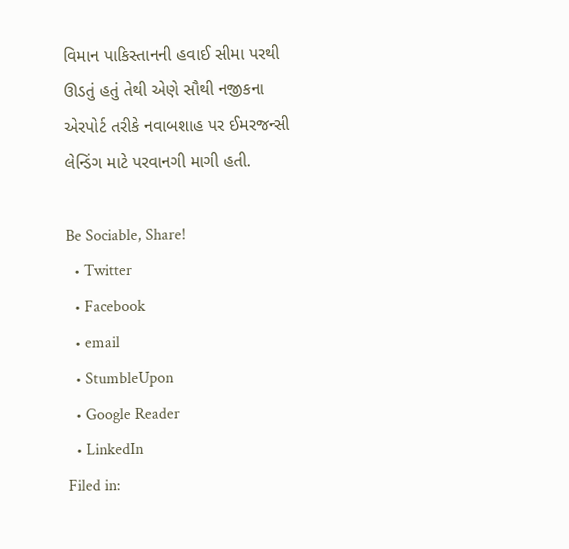વિમાન પાકિસ્તાનની હવાઈ સીમા પરથી ઊડતું હતું તેથી એણે સૌથી નજીકના એરપોર્ટ તરીકે નવાબશાહ પર ઈમરજન્સી લેન્ડિંગ માટે પરવાનગી માગી હતી.

Be Sociable, Share!
  • Twitter
  • Facebook
  • email
  • StumbleUpon
  • Google Reader
  • LinkedIn
Filed in: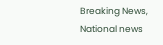Breaking News, National news